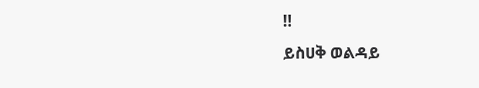‼
ይስሀቅ ወልዳይ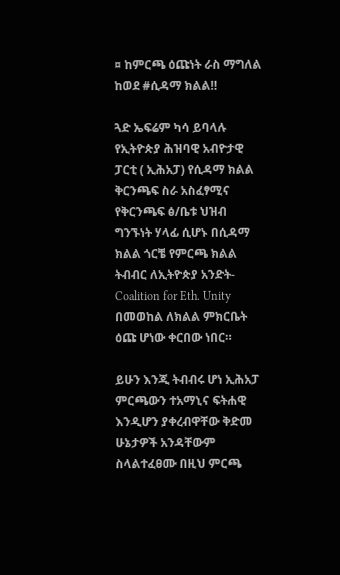¤ ከምርጫ ዕጩነት ራስ ማግለል ከወደ #ሲዳማ ክልል‼

ጓድ ኤፍሬም ካሳ ይባላሉ የኢትዮጵያ ሕዝባዊ አብዮታዊ ፓርቲ ( ኢሕአፓ) የሲዳማ ክልል ቅርንጫፍ ስራ አስፈፃሚና የቅርንጫፍ ፅ/ቤቱ ህዝብ ግንኙነት ሃላፊ ሲሆኑ በሲዳማ ክልል ጎርቼ የምርጫ ክልል ትብብር ለኢትዮጵያ አንድት- Coalition for Eth. Unity በመወከል ለክልል ምክርቤት ዕጩ ሆነው ቀርበው ነበር።

ይሁን እንጂ ትብብሩ ሆነ ኢሕአፓ ምርጫውን ተአማኒና ፍትሐዊ እንዲሆን ያቀረብዋቸው ቅድመ ሁኔታዎች አንዳቸውም ስላልተፈፀሙ በዚህ ምርጫ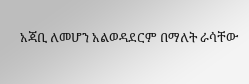አጃቢ ለመሆን አልወዳደርም በማለት ራሳቸው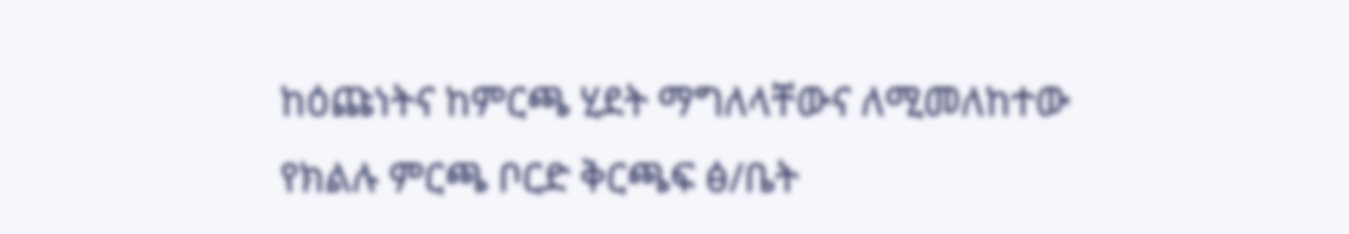ከዕጩነትና ከምርጫ ሂደት ማግለላቸውና ለሚመለከተው የክልሉ ምርጫ ቦርድ ቅርጫፍ ፅ/ቤት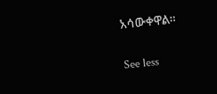አሳውቀዋል።

See less